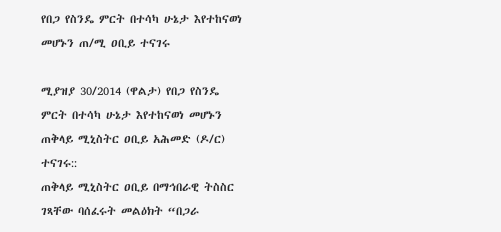የበጋ የስንዴ ምርት በተሳካ ሁኔታ እየተከናወነ መሆኑን ጠ/ሚ ዐቢይ ተናገሩ

ሚያዝያ 30/2014 (ዋልታ) የበጋ የስንዴ ምርት በተሳካ ሁኔታ እየተከናወነ መሆኑን ጠቅላይ ሚኒስትር ዐቢይ አሕመድ (ዶ/ር) ተናገሩ::
ጠቅላይ ሚኒስትር ዐቢይ በማኅበራዊ ትስስር ገጻቸው ባሰፈሩት መልዕክት “በጋራ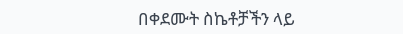በቀደሙት ስኬቶቻችን ላይ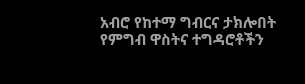አብሮ የከተማ ግብርና ታክሎበት የምግብ ዋስትና ተግዳሮቶችን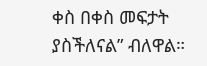ቀስ በቀስ መፍታት ያስችለናል” ብለዋል።